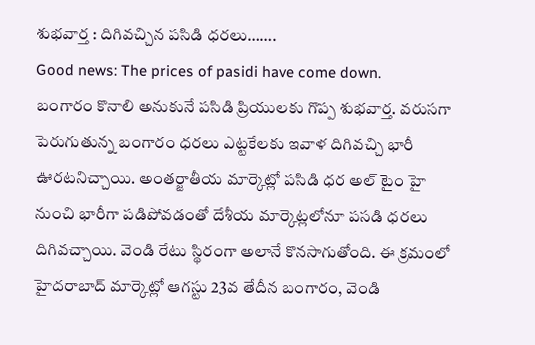శుభవార్త : దిగివచ్చిన పసిడి ధరలు…….
Good news: The prices of pasidi have come down.
బంగారం కొనాలి అనుకునే పసిడి ప్రియులకు గొప్ప శుభవార్త. వరుసగా పెరుగుతున్న బంగారం ధరలు ఎట్టకేలకు ఇవాళ దిగివచ్చి భారీ ఊరటనిచ్చాయి. అంతర్జాతీయ మార్కెట్లో పసిడి ధర అల్ టైం హై నుంచి భారీగా పడిపోవడంతో దేశీయ మార్కెట్లలోనూ పసడి ధరలు దిగివచ్చాయి. వెండి రేటు స్థిరంగా అలానే కొనసాగుతోంది. ఈ క్రమంలో హైదరాబాద్ మార్కెట్లో ఆగస్టు 23వ తేదీన బంగారం, వెండి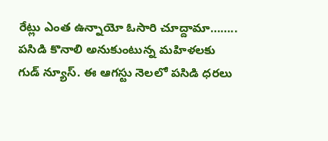రేట్లు ఎంత ఉన్నాయో ఓసారి చూద్దామా……..
పసిడి కొనాలి అనుకుంటున్న మహిళలకు గుడ్ న్యూస్. ఈ ఆగస్టు నెలలో పసిడి ధరలు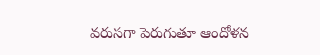వరుసగా పెరుగుతూ ఆందోళన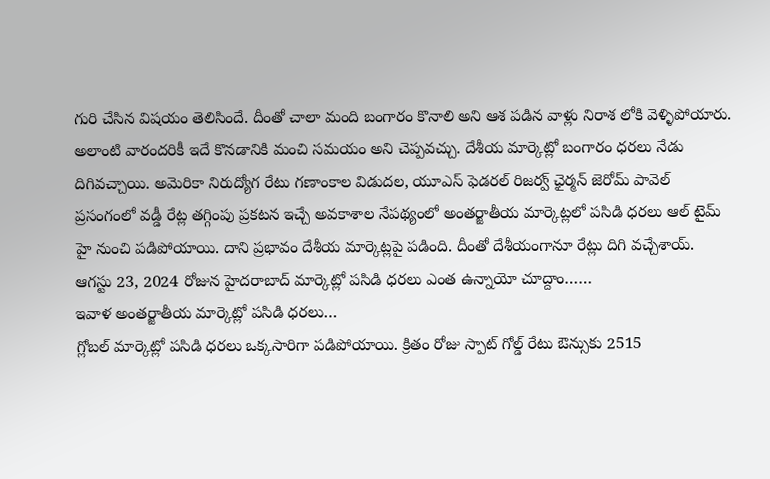గురి చేసిన విషయం తెలిసిందే. దీంతో చాలా మంది బంగారం కొనాలి అని ఆశ పడిన వాళ్లు నిరాశ లోకి వెళ్ళిపోయారు. అలాంటి వారందరికీ ఇదే కొనడానికి మంచి సమయం అని చెప్పవచ్చు. దేశీయ మార్కెట్లో బంగారం ధరలు నేడు దిగివచ్చాయి. అమెరికా నిరుద్యోగ రేటు గణాంకాల విడుదల, యూఎస్ ఫెడరల్ రిజర్వ్ ఛైర్మన్ జెరోమ్ పావెల్ ప్రసంగంలో వడ్డీ రేట్ల తగ్గింపు ప్రకటన ఇచ్చే అవకాశాల నేపథ్యంలో అంతర్జాతీయ మార్కెట్లలో పసిడి ధరలు ఆల్ టైమ్ హై నుంచి పడిపోయాయి. దాని ప్రభావం దేశీయ మార్కెట్లపై పడింది. దీంతో దేశీయంగానూ రేట్లు దిగి వచ్చేశాయ్. ఆగస్టు 23, 2024 రోజున హైదరాబాద్ మార్కెట్లో పసిడి ధరలు ఎంత ఉన్నాయో చూద్దాం……
ఇవాళ అంతర్జాతీయ మార్కెట్లో పసిడి ధరలు…
గ్లోబల్ మార్కెట్లో పసిడి ధరలు ఒక్కసారిగా పడిపోయాయి. క్రితం రోజు స్పాట్ గోల్డ్ రేటు ఔన్సుకు 2515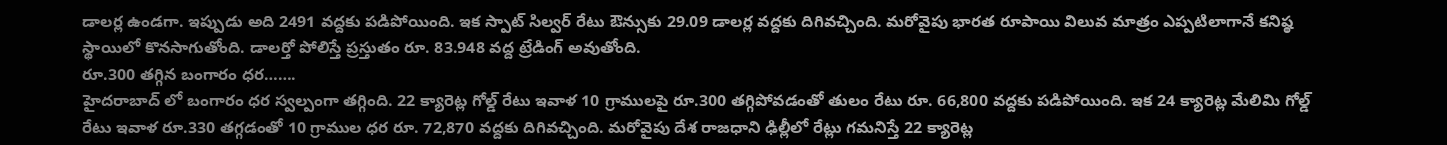డాలర్ల ఉండగా. ఇప్పుడు అది 2491 వద్దకు పడిపోయింది. ఇక స్పాట్ సిల్వర్ రేటు ఔన్సుకు 29.09 డాలర్ల వద్దకు దిగివచ్చింది. మరోవైపు భారత రూపాయి విలువ మాత్రం ఎప్పటిలాగానే కనిష్ఠ స్థాయిలో కొనసాగుతోంది. డాలర్తో పోలిస్తే ప్రస్తుతం రూ. 83.948 వద్ద ట్రేడింగ్ అవుతోంది.
రూ.300 తగ్గిన బంగారం ధర…….
హైదరాబాద్ లో బంగారం ధర స్వల్పంగా తగ్గింది. 22 క్యారెట్ల గోల్డ్ రేటు ఇవాళ 10 గ్రాములపై రూ.300 తగ్గిపోవడంతో తులం రేటు రూ. 66,800 వద్దకు పడిపోయింది. ఇక 24 క్యారెట్ల మేలిమి గోల్డ్ రేటు ఇవాళ రూ.330 తగ్గడంతో 10 గ్రాముల ధర రూ. 72,870 వద్దకు దిగివచ్చింది. మరోవైపు దేశ రాజధాని ఢిల్లీలో రేట్లు గమనిస్తే 22 క్యారెట్ల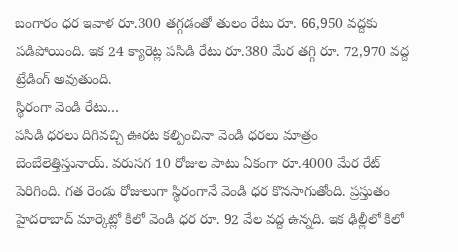బంగారం ధర ఇవాళ రూ.300 తగ్గడంతో తులం రేటు రూ. 66,950 వద్దకు పడిపోయింది. ఇక 24 క్యారెట్ల పసిడి రేటు రూ.380 మేర తగ్గి రూ. 72,970 వద్ద ట్రేడింగ్ అవుతుంది.
స్థిరంగా వెండి రేటు…
పసిడి ధరలు దిగివచ్చి ఊరట కల్పించినా వెండి ధరలు మాత్రం బెంబేలెత్తిస్తునాయ్. వరుసగ 10 రోజుల పాటు ఏకంగా రూ.4000 మేర రేట్ పెరిగింది. గత రెండు రోజులుగా స్థిరంగానే వెండి ధర కొనసాగుతోంది. ప్రస్తుతం హైదరాబాద్ మార్కెట్లో కిలో వెండి ధర రూ. 92 వేల వద్ద ఉన్నది. ఇక ఢిల్లీలో కిలో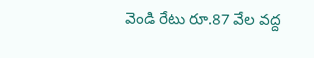వెండి రేటు రూ.87 వేల వద్ద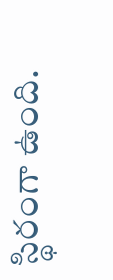స్థిరంగా ఉంది.